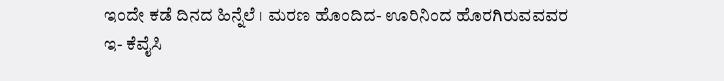ಇಂದೇ ಕಡೆ ದಿನದ ಹಿನ್ನೆಲೆ । ಮರಣ ಹೊಂದಿದ- ಊರಿನಿಂದ ಹೊರಗಿರುವವವರ ಇ- ಕೆವೈಸಿ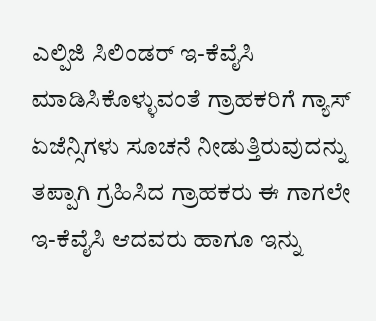ಎಲ್ಪಿಜಿ ಸಿಲಿಂಡರ್ ಇ-ಕೆವೈಸಿ ಮಾಡಿಸಿಕೊಳ್ಳುವಂತೆ ಗ್ರಾಹಕರಿಗೆ ಗ್ಯಾಸ್ ಏಜೆನ್ಸಿಗಳು ಸೂಚನೆ ನೀಡುತ್ತಿರುವುದನ್ನು ತಪ್ಪಾಗಿ ಗ್ರಹಿಸಿದ ಗ್ರಾಹಕರು ಈ ಗಾಗಲೇ ಇ-ಕೆವೈಸಿ ಆದವರು ಹಾಗೂ ಇನ್ನು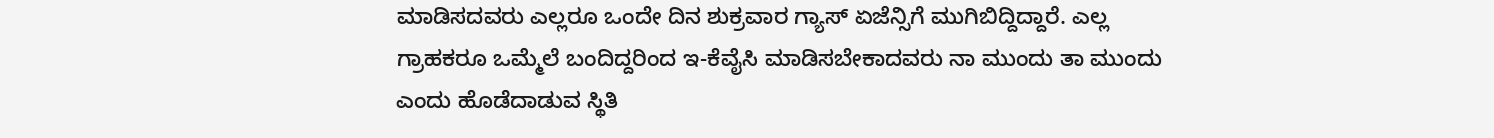ಮಾಡಿಸದವರು ಎಲ್ಲರೂ ಒಂದೇ ದಿನ ಶುಕ್ರವಾರ ಗ್ಯಾಸ್ ಏಜೆನ್ಸಿಗೆ ಮುಗಿಬಿದ್ದಿದ್ದಾರೆ. ಎಲ್ಲ ಗ್ರಾಹಕರೂ ಒಮ್ಮೆಲೆ ಬಂದಿದ್ದರಿಂದ ಇ-ಕೆವೈಸಿ ಮಾಡಿಸಬೇಕಾದವರು ನಾ ಮುಂದು ತಾ ಮುಂದು ಎಂದು ಹೊಡೆದಾಡುವ ಸ್ಥಿತಿ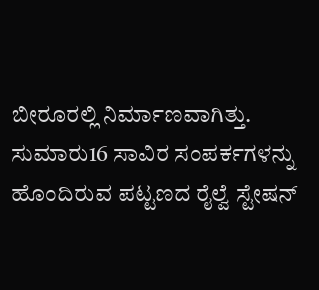ಬೀರೂರಲ್ಲಿ ನಿರ್ಮಾಣವಾಗಿತ್ತು.
ಸುಮಾರು16 ಸಾವಿರ ಸಂಪರ್ಕಗಳನ್ನು ಹೊಂದಿರುವ ಪಟ್ಟಣದ ರೈಲ್ವೆ ಸ್ಟೇಷನ್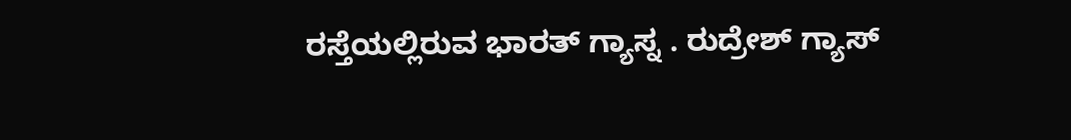ರಸ್ತೆಯಲ್ಲಿರುವ ಭಾರತ್ ಗ್ಯಾಸ್ನ . ರುದ್ರೇಶ್ ಗ್ಯಾಸ್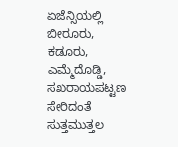ಏಜೆನ್ಸಿಯಲ್ಲಿ ಬೀರೂರು, ಕಡೂರು, ಎಮ್ಮೆದೊಡ್ಡಿ, ಸಖರಾಯಪಟ್ಟಣ ಸೇರಿದಂತೆ ಸುತ್ತಮುತ್ತಲ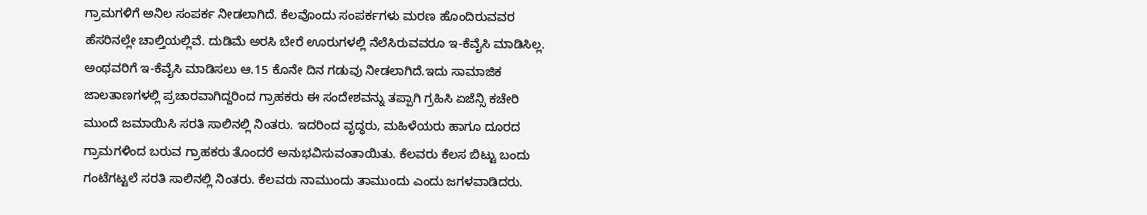ಗ್ರಾಮಗಳಿಗೆ ಅನಿಲ ಸಂಪರ್ಕ ನೀಡಲಾಗಿದೆ. ಕೆಲವೊಂದು ಸಂಪರ್ಕಗಳು ಮರಣ ಹೊಂದಿರುವವರ ಹೆಸರಿನಲ್ಲೇ ಚಾಲ್ತಿಯಲ್ಲಿವೆ. ದುಡಿಮೆ ಅರಸಿ ಬೇರೆ ಊರುಗಳಲ್ಲಿ ನೆಲೆಸಿರುವವರೂ ಇ-ಕೆವೈಸಿ ಮಾಡಿಸಿಲ್ಲ. ಅಂಥವರಿಗೆ ಇ-ಕೆವೈಸಿ ಮಾಡಿಸಲು ಆ.15 ಕೊನೇ ದಿನ ಗಡುವು ನೀಡಲಾಗಿದೆ.ಇದು ಸಾಮಾಜಿಕ ಜಾಲತಾಣಗಳಲ್ಲಿ ಪ್ರಚಾರವಾಗಿದ್ದರಿಂದ ಗ್ರಾಹಕರು ಈ ಸಂದೇಶವನ್ನು ತಪ್ಪಾಗಿ ಗ್ರಹಿಸಿ ಏಜೆನ್ಸಿ ಕಚೇರಿ ಮುಂದೆ ಜಮಾಯಿಸಿ ಸರತಿ ಸಾಲಿನಲ್ಲಿ ನಿಂತರು. ಇದರಿಂದ ವೃದ್ಧರು, ಮಹಿಳೆಯರು ಹಾಗೂ ದೂರದ ಗ್ರಾಮಗಳಿಂದ ಬರುವ ಗ್ರಾಹಕರು ತೊಂದರೆ ಅನುಭವಿಸುವಂತಾಯಿತು. ಕೆಲವರು ಕೆಲಸ ಬಿಟ್ಟು ಬಂದು ಗಂಟೆಗಟ್ಟಲೆ ಸರತಿ ಸಾಲಿನಲ್ಲಿ ನಿಂತರು. ಕೆಲವರು ನಾಮುಂದು ತಾಮುಂದು ಎಂದು ಜಗಳವಾಡಿದರು.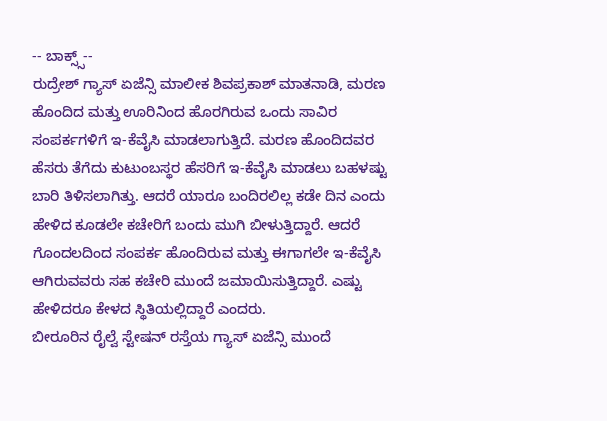-- ಬಾಕ್ಸ್ಸ್--
ರುದ್ರೇಶ್ ಗ್ಯಾಸ್ ಏಜೆನ್ಸಿ ಮಾಲೀಕ ಶಿವಪ್ರಕಾಶ್ ಮಾತನಾಡಿ, ಮರಣ ಹೊಂದಿದ ಮತ್ತು ಊರಿನಿಂದ ಹೊರಗಿರುವ ಒಂದು ಸಾವಿರ ಸಂಪರ್ಕಗಳಿಗೆ ಇ-ಕೆವೈಸಿ ಮಾಡಲಾಗುತ್ತಿದೆ. ಮರಣ ಹೊಂದಿದವರ ಹೆಸರು ತೆಗೆದು ಕುಟುಂಬಸ್ಥರ ಹೆಸರಿಗೆ ಇ-ಕೆವೈಸಿ ಮಾಡಲು ಬಹಳಷ್ಟು ಬಾರಿ ತಿಳಿಸಲಾಗಿತ್ತು. ಆದರೆ ಯಾರೂ ಬಂದಿರಲಿಲ್ಲ ಕಡೇ ದಿನ ಎಂದು ಹೇಳಿದ ಕೂಡಲೇ ಕಚೇರಿಗೆ ಬಂದು ಮುಗಿ ಬೀಳುತ್ತಿದ್ದಾರೆ. ಆದರೆ ಗೊಂದಲದಿಂದ ಸಂಪರ್ಕ ಹೊಂದಿರುವ ಮತ್ತು ಈಗಾಗಲೇ ಇ-ಕೆವೈಸಿ ಆಗಿರುವವರು ಸಹ ಕಚೇರಿ ಮುಂದೆ ಜಮಾಯಿಸುತ್ತಿದ್ದಾರೆ. ಎಷ್ಟು ಹೇಳಿದರೂ ಕೇಳದ ಸ್ಥಿತಿಯಲ್ಲಿದ್ದಾರೆ ಎಂದರು.
ಬೀರೂರಿನ ರೈಲ್ವೆ ಸ್ಟೇಷನ್ ರಸ್ತೆಯ ಗ್ಯಾಸ್ ಏಜೆನ್ಸಿ ಮುಂದೆ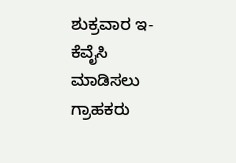ಶುಕ್ರವಾರ ಇ-ಕೆವೈಸಿ ಮಾಡಿಸಲು ಗ್ರಾಹಕರು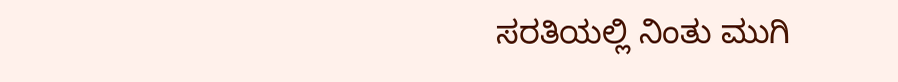ಸರತಿಯಲ್ಲಿ ನಿಂತು ಮುಗಿ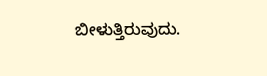ಬೀಳುತ್ತಿರುವುದು.